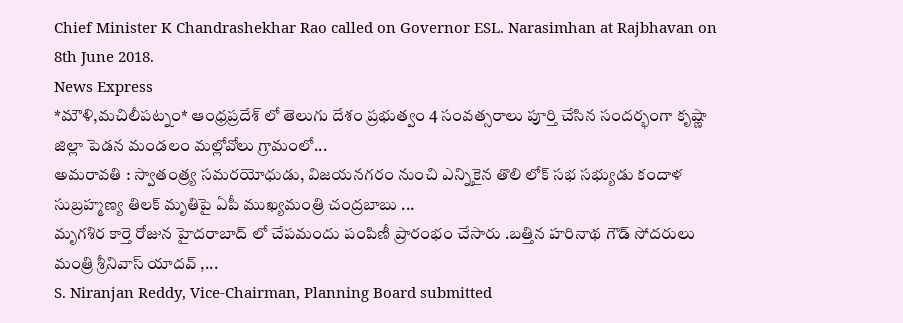Chief Minister K Chandrashekhar Rao called on Governor ESL. Narasimhan at Rajbhavan on 8th June 2018.
News Express
*మౌళి,మచిలీపట్నం* ఆంధ్రప్రదేశ్ లో తెలుగు దేశం ప్రభుత్వం 4 సంవత్సరాలు పూర్తి చేసిన సందర్భంగా కృష్ణా జిల్లా పెడన మండలం మల్లోవోలు గ్రామంలో...
అమరావతి : స్వాతంత్ర్య సమరయోధుడు, విజయనగరం నుంచి ఎన్నికైన తొలి లోక్ సభ సభ్యుడు కందాళ సుబ్రహ్మణ్య తిలక్ మృతిపై ఏపీ ముఖ్యమంత్రి చంద్రబాబు ...
మృగశిర కార్తె రోజున హైదరాబాద్ లో చేపమందు పంపిణీ ప్రారంభం చేసారు .బత్తిన హరినాథ గౌడ్ సోదరులు మంత్రి శ్రీనివాస్ యాదవ్ ,...
S. Niranjan Reddy, Vice-Chairman, Planning Board submitted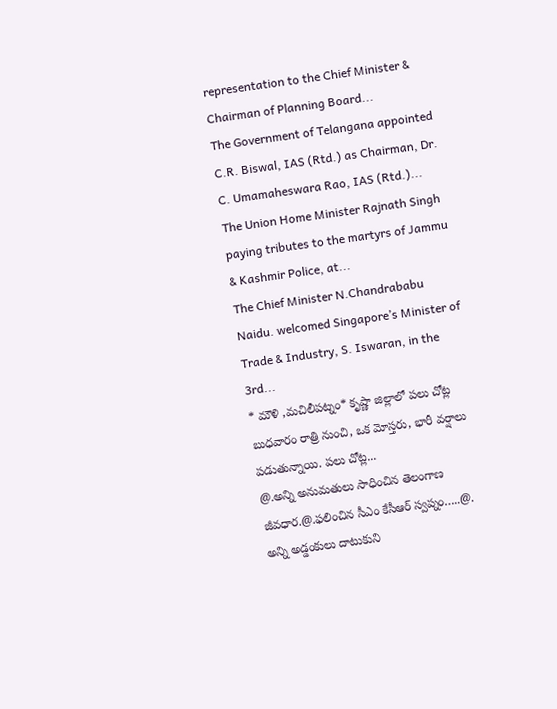representation to the Chief Minister & Chairman of Planning Board...
The Government of Telangana appointed C.R. Biswal, IAS (Rtd.) as Chairman, Dr. C. Umamaheswara Rao, IAS (Rtd.)...
The Union Home Minister Rajnath Singh paying tributes to the martyrs of Jammu & Kashmir Police, at...
The Chief Minister N.Chandrababu Naidu. welcomed Singapore’s Minister of Trade & Industry, S. Iswaran, in the 3rd...
* మౌళి ,మచిలీపట్నం* కృష్ణా జిల్లాలో పలు చోట్ల బుధవారం రాత్రి నుంచి, ఒక మోస్తరు, భారీ వర్షాలు పడుతున్నాయి. పలు చోట్ల...
@.అన్ని అనుమతులు సాధించిన తెలంగాణ జీవధార.@.ఫలించిన సీఎం కేసీఆర్ స్వప్నం…..@. అన్ని అడ్డంకులు దాటుకుని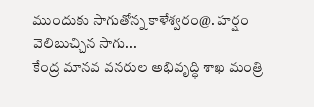ముందుకు సాగుతోన్న కాళేశ్వరం@. హర్షం వెలిబుచ్చిన సాగు...
కేంద్ర మానవ వనరుల అభివృద్ధి శాఖ మంత్రి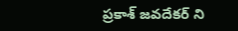ప్రకాశ్ జవదేకర్ ని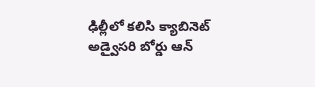ఢిల్లీలో కలిసి క్యాబినెట్ అడ్వైసరి బోర్డు ఆన్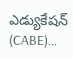ఎడ్యుకేషన్ (CABE)...